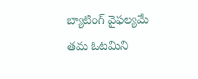బ్యాటింగ్ వైఫల్యమే తమ ఓటమిని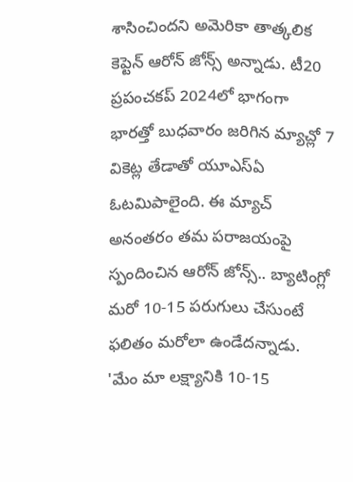శాసించిందని అమెరికా తాత్కలిక కెప్టెన్ ఆరోన్ జోన్స్ అన్నాడు. టీ20 ప్రపంచకప్ 2024లో భాగంగా భారత్తో బుధవారం జరిగిన మ్యాచ్లో 7 వికెట్ల తేడాతో యూఎస్ఏ ఓటమిపాలైంది. ఈ మ్యాచ్ అనంతరం తమ పరాజయంపై స్పందించిన ఆరోన్ జోన్స్.. బ్యాటింగ్లో మరో 10-15 పరుగులు చేసుంటే ఫలితం మరోలా ఉండేదన్నాడు.
'మేం మా లక్ష్యానికి 10-15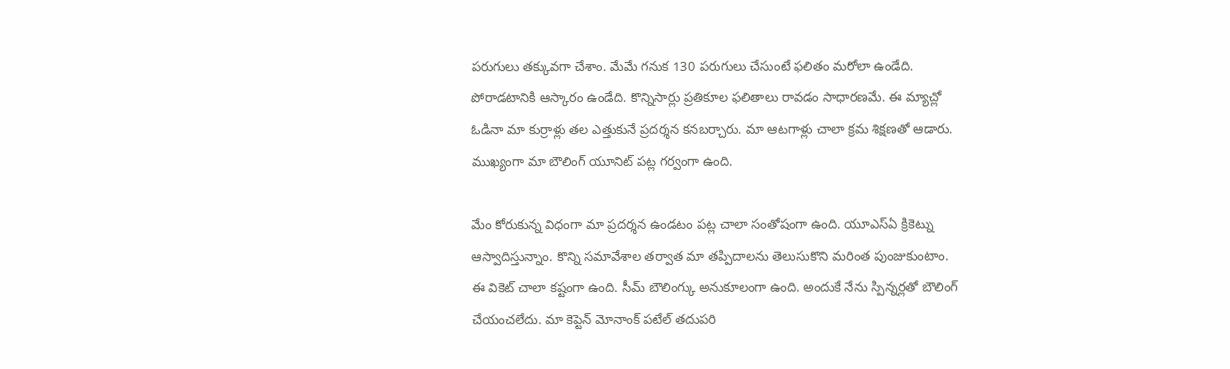పరుగులు తక్కువగా చేశాం. మేమే గనుక 130 పరుగులు చేసుంటే ఫలితం మరోలా ఉండేది. పోరాడటానికి ఆస్కారం ఉండేది. కొన్నిసార్లు ప్రతికూల ఫలితాలు రావడం సాధారణమే. ఈ మ్యాచ్లో ఓడినా మా కుర్రాళ్లు తల ఎత్తుకునే ప్రదర్శన కనబర్చారు. మా ఆటగాళ్లు చాలా క్రమ శిక్షణతో ఆడారు. ముఖ్యంగా మా బౌలింగ్ యూనిట్ పట్ల గర్వంగా ఉంది.

మేం కోరుకున్న విధంగా మా ప్రదర్శన ఉండటం పట్ల చాలా సంతోషంగా ఉంది. యూఎస్ఏ క్రికెట్ను ఆస్వాదిస్తున్నాం. కొన్ని సమావేశాల తర్వాత మా తప్పిదాలను తెలుసుకొని మరింత పుంజుకుంటాం. ఈ వికెట్ చాలా కష్టంగా ఉంది. సీమ్ బౌలింగ్కు అనుకూలంగా ఉంది. అందుకే నేను స్పిన్నర్లతో బౌలింగ్ చేయంచలేదు. మా కెప్టెన్ మోనాంక్ పటేల్ తదుపరి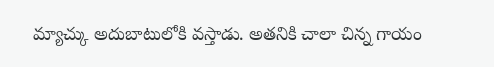మ్యాచ్కు అదుబాటులోకి వస్తాడు. అతనికి చాలా చిన్న గాయం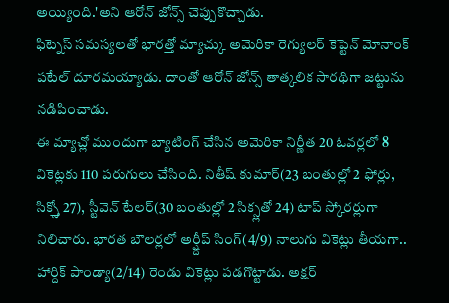అయ్యింది.'అని ఆరోన్ జోన్స్ చెప్పుకొచ్చాడు.
ఫిట్నెస్ సమస్యలతో భారత్తో మ్యాచ్కు అమెరికా రెగ్యులర్ కెప్టెన్ మోనాంక్ పటేల్ దూరమయ్యాడు. దాంతో ఆరోన్ జోన్స్ తాత్కలిక సారథిగా జట్టును నడిపించాడు.
ఈ మ్యాచ్లో ముందుగా బ్యాటింగ్ చేసిన అమెరికా నిర్ణీత 20 ఓవర్లలో 8 వికెట్లకు 110 పరుగులు చేసింది. నితీష్ కుమార్(23 బంతుల్లో 2 ఫోర్లు, సిక్స్తో 27), స్టీవెన్ టేలర్(30 బంతుల్లో 2 సిక్స్లతో 24) టాప్ స్కోరర్లుగా నిలిచారు. భారత బౌలర్లలో అర్ష్దీప్ సింగ్(4/9) నాలుగు వికెట్లు తీయగా.. హార్దిక్ పాండ్యా(2/14) రెండు వికెట్లు పడగొట్టాడు. అక్షర్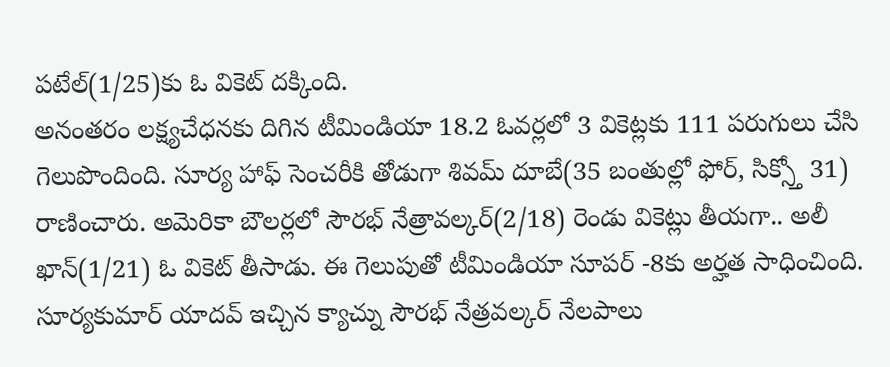పటేల్(1/25)కు ఓ వికెట్ దక్కింది.
అనంతరం లక్ష్యచేధనకు దిగిన టీమిండియా 18.2 ఓవర్లలో 3 వికెట్లకు 111 పరుగులు చేసి గెలుపొందింది. సూర్య హాఫ్ సెంచరీకి తోడుగా శివమ్ దూబే(35 బంతుల్లో ఫోర్, సిక్స్తో 31) రాణించారు. అమెరికా బౌలర్లలో సౌరభ్ నేత్రావల్కర్(2/18) రెండు వికెట్లు తీయగా.. అలీ ఖాన్(1/21) ఓ వికెట్ తీసాడు. ఈ గెలుపుతో టీమిండియా సూపర్ -8కు అర్హత సాధించింది.
సూర్యకుమార్ యాదవ్ ఇచ్చిన క్యాచ్ను సౌరభ్ నేత్రవల్కర్ నేలపాలు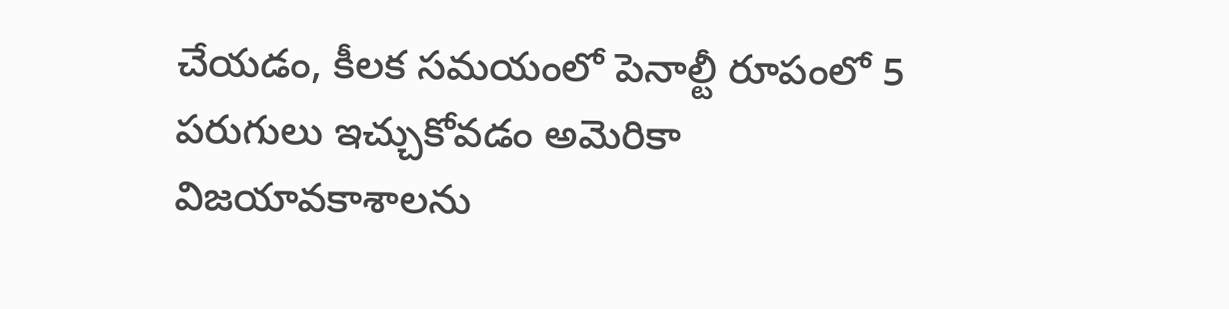చేయడం, కీలక సమయంలో పెనాల్టీ రూపంలో 5 పరుగులు ఇచ్చుకోవడం అమెరికా విజయావకాశాలను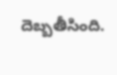దెబ్బతీసింది.